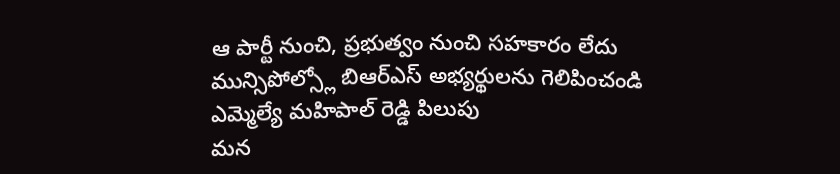ఆ పార్టీ నుంచి, ప్రభుత్వం నుంచి సహకారం లేదు
మున్సిపోల్స్లో బిఆర్ఎస్ అభ్యర్థులను గెలిపించండి
ఎమ్మెల్యే మహిపాల్ రెడ్డి పిలుపు
మన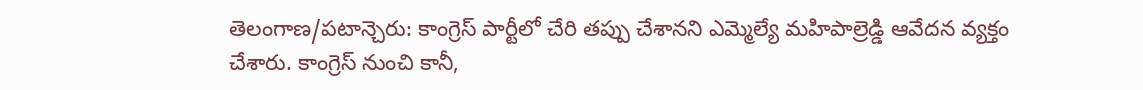తెలంగాణ/పటాన్చెరు: కాంగ్రెస్ పార్టీలో చేరి తప్పు చేశానని ఎమ్మెల్యే మహిపాల్రెడ్డి ఆవేదన వ్యక్తం చేశారు. కాంగ్రెస్ నుంచి కానీ,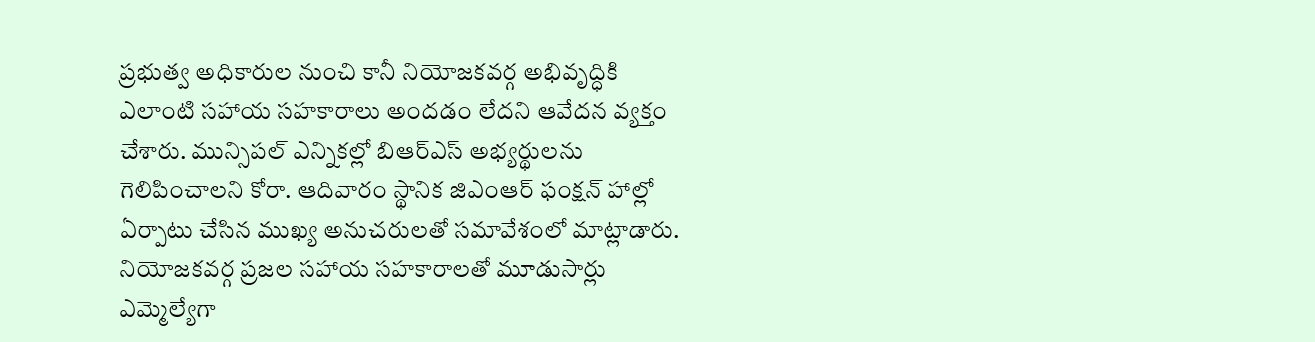ప్రభుత్వ అధికారుల నుంచి కానీ నియోజకవర్గ అభివృద్ధికి ఎలాంటి సహాయ సహకారాలు అందడం లేదని ఆవేదన వ్యక్తం చేశారు. మున్సిపల్ ఎన్నికల్లో బిఆర్ఎస్ అభ్యర్థులను గెలిపించాలని కోరా. ఆదివారం స్థానిక జిఎంఆర్ ఫంక్షన్ హాల్లో ఏర్పాటు చేసిన ముఖ్య అనుచరులతో సమావేశంలో మాట్లాడారు. నియోజకవర్గ ప్రజల సహాయ సహకారాలతో మూడుసార్లు ఎమ్మెల్యేగా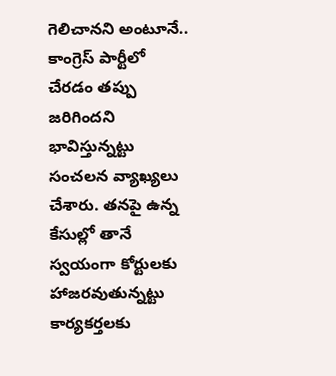గెలిచానని అంటూనే.. కాంగ్రెస్ పార్టీలో చేరడం తప్పు జరిగిందని భావిస్తున్నట్టు సంచలన వ్యాఖ్యలు చేశారు. తనపై ఉన్న కేసుల్లో తానే స్వయంగా కోర్టులకు హాజరవుతున్నట్టు కార్యకర్తలకు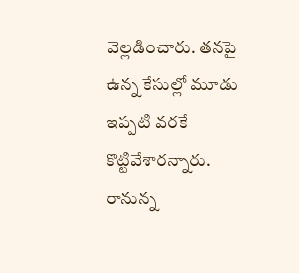వెల్లడించారు. తనపై ఉన్న కేసుల్లో మూడు ఇప్పటి వరకే కొట్టివేశారన్నారు. రానున్న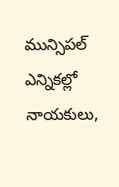మున్సిపల్ ఎన్నికల్లో నాయకులు,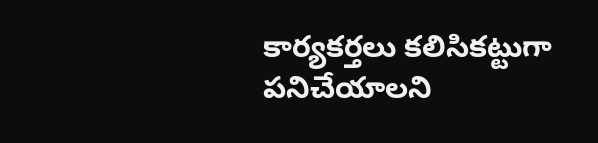కార్యకర్తలు కలిసికట్టుగా పనిచేయాలని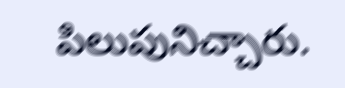పిలుపునిచ్చారు.